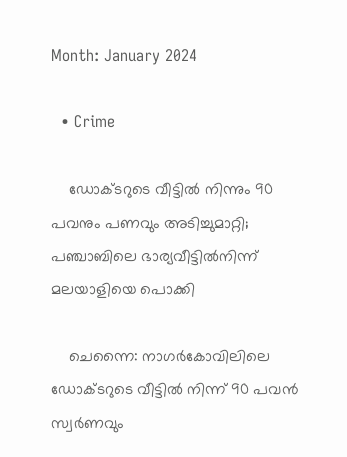Month: January 2024

  • Crime

    ഡോക്ടറുടെ വീട്ടില്‍ നിന്നും 90 പവനും പണവും അടിച്ചുമാറ്റി; പഞ്ചാബിലെ ഭാര്യവീട്ടില്‍നിന്ന് മലയാളിയെ പൊക്കി

    ചെന്നൈ: നാഗര്‍കോവിലിലെ ഡോക്ടറുടെ വീട്ടില്‍ നിന്ന് 90 പവന്‍ സ്വര്‍ണവും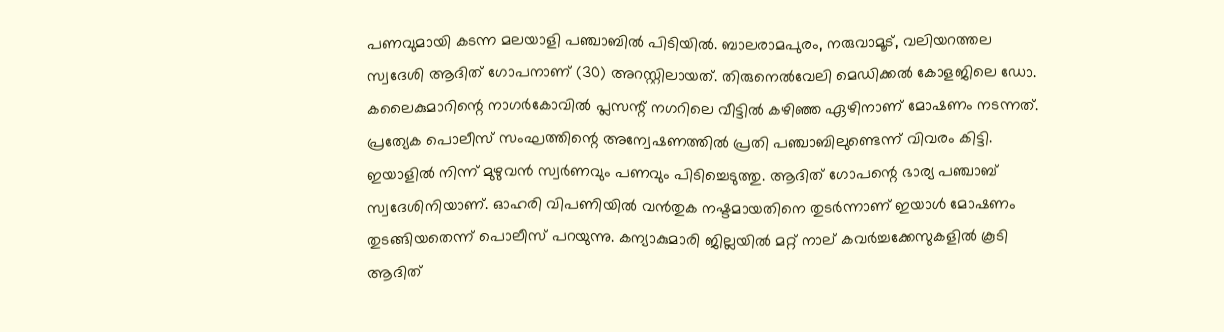പണവുമായി കടന്ന മലയാളി പഞ്ചാബില്‍ പിടിയില്‍. ബാലരാമപുരം, നരുവാമൂട്, വലിയറത്തല സ്വദേശി ആദിത് ഗോപനാണ് (30) അറസ്റ്റിലായത്. തിരുനെല്‍വേലി മെഡിക്കല്‍ കോളജിലെ ഡോ. കലൈകുമാറിന്റെ നാഗര്‍കോവില്‍ പ്ലസന്റ് നഗറിലെ വീട്ടില്‍ കഴിഞ്ഞ ഏഴിനാണ് മോഷണം നടന്നത്. പ്രത്യേക പൊലീസ് സംഘത്തിന്റെ അന്വേഷണത്തില്‍ പ്രതി പഞ്ചാബിലുണ്ടെന്ന് വിവരം കിട്ടി. ഇയാളില്‍ നിന്ന് മുഴുവന്‍ സ്വര്‍ണവും പണവും പിടിച്ചെടുത്തു. ആദിത് ഗോപന്റെ ഭാര്യ പഞ്ചാബ് സ്വദേശിനിയാണ്. ഓഹരി വിപണിയില്‍ വന്‍തുക നഷ്ടമായതിനെ തുടര്‍ന്നാണ് ഇയാള്‍ മോഷണം തുടങ്ങിയതെന്ന് പൊലീസ് പറയുന്നു. കന്യാകുമാരി ജില്ലയില്‍ മറ്റ് നാല് കവര്‍ച്ചക്കേസുകളില്‍ കൂടി ആദിത്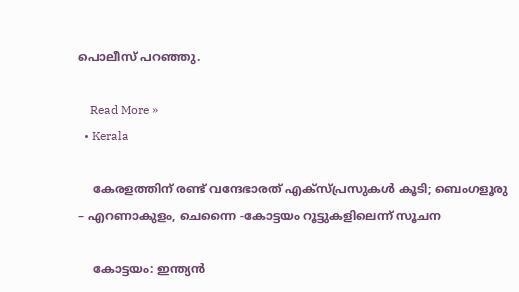പൊലീസ് പറഞ്ഞു.

    Read More »
  • Kerala

    കേരളത്തിന് രണ്ട് വന്ദേഭാരത് എക്സ്‌പ്രസുകൾ കൂടി; ബെംഗളൂരു – എറണാകുളം, ചെന്നൈ -കോട്ടയം റൂട്ടുകളിലെന്ന് സൂചന

    കോട്ടയം: ഇന്ത്യൻ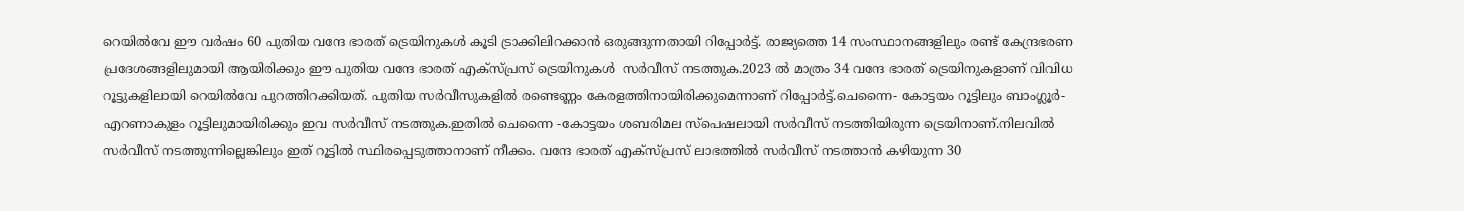റെയില്‍വേ ഈ വർഷം 60 പുതിയ വന്ദേ ഭാരത് ട്രെയിനുകള്‍ കൂടി ട്രാക്കിലിറക്കാൻ ഒരുങ്ങുന്നതായി റിപ്പോർട്ട്. രാജ്യത്തെ 14 സംസ്ഥാനങ്ങളിലും രണ്ട് കേന്ദ്രഭരണ പ്രദേശങ്ങളിലുമായി ആയിരിക്കും ഈ പുതിയ വന്ദേ ഭാരത് എക്‌സ്പ്രസ് ട്രെയിനുകള്‍  സർവീസ് നടത്തുക.2023 ല്‍ മാത്രം 34 വന്ദേ ഭാരത് ട്രെയിനുകളാണ് വിവിധ റൂട്ടുകളിലായി റെയില്‍വേ പുറത്തിറക്കിയത്. പുതിയ സർവീസുകളിൽ രണ്ടെണ്ണം കേരളത്തിനായിരിക്കുമെന്നാണ് റിപ്പോർട്ട്.ചെന്നൈ- കോട്ടയം റൂട്ടിലും ബാംഗ്ലൂർ- എറണാകുളം റൂട്ടിലുമായിരിക്കും ഇവ സർവീസ് നടത്തുക.ഇതിൽ ചെന്നൈ -കോട്ടയം ശബരിമല സ്പെഷലായി സർവീസ് നടത്തിയിരുന്ന ട്രെയിനാണ്.നിലവിൽ സർവീസ് നടത്തുന്നില്ലെങ്കിലും ഇത് റൂട്ടിൽ സ്ഥിരപ്പെടുത്താനാണ് നീക്കം. വന്ദേ ഭാരത് എക്‌സ്‌പ്രസ് ലാഭത്തിൽ സർവീസ് നടത്താൻ കഴിയുന്ന 30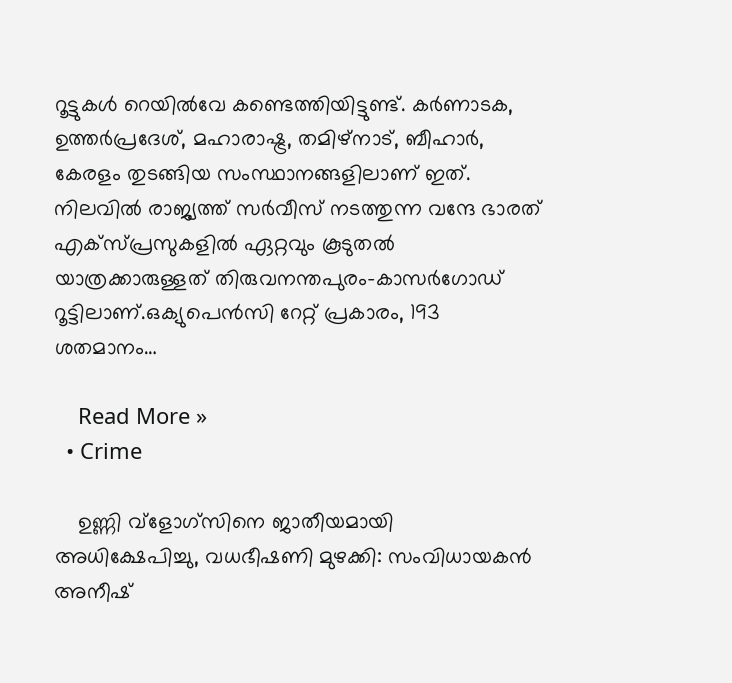റൂട്ടുകൾ റെയില്‍വേ കണ്ടെത്തിയിട്ടുണ്ട്. കർണാടക, ഉത്തർപ്രദേശ്, മഹാരാഷ്ട്ര, തമിഴ്നാട്, ബീഹാർ, കേരളം തുടങ്ങിയ സംസ്ഥാനങ്ങളിലാണ് ഇത്. നിലവിൽ രാജ്യത്ത് സർവീസ് നടത്തുന്ന വന്ദേ ഭാരത് എക്സ്പ്രസുകളില്‍ ഏറ്റവും കൂടുതല്‍ യാത്രക്കാരുള്ളത് തിരുവനന്തപുരം-കാസർഗോഡ് റൂട്ടിലാണ്.ഒക്യുപെൻസി റേറ്റ് പ്രകാരം, 193 ശതമാനം…

    Read More »
  • Crime

    ഉണ്ണി വ്‌ളോഗ്‌സിനെ ജാതീയമായി അധിക്ഷേപിച്ചു, വധഭീഷണി മുഴക്കി: സംവിധായകന്‍ അനീഷ്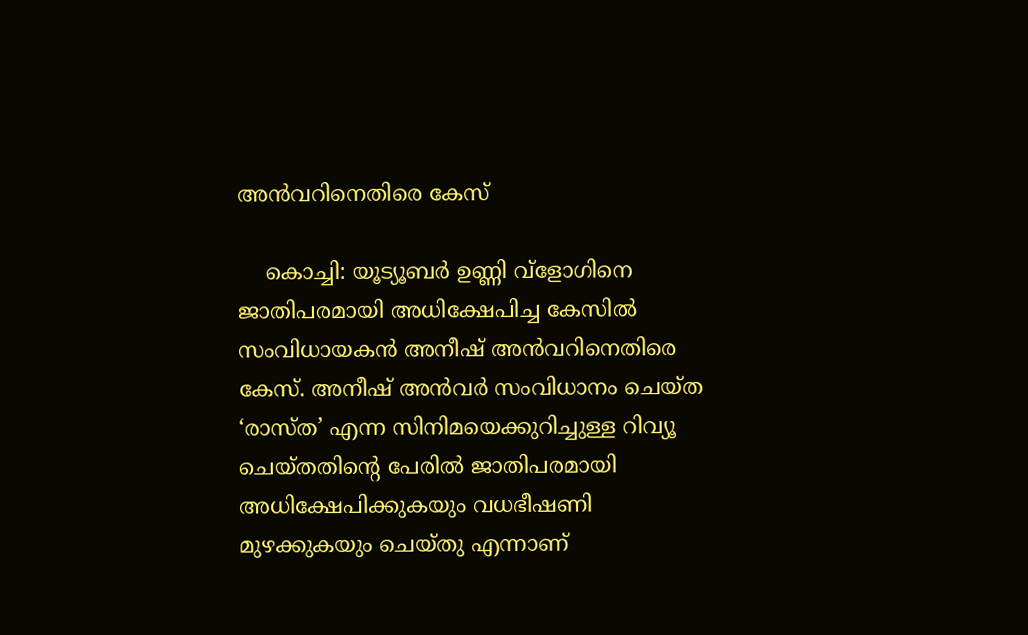അന്‍വറിനെതിരെ കേസ്

    കൊച്ചി: യൂട്യൂബര്‍ ഉണ്ണി വ്‌ളോഗിനെ ജാതിപരമായി അധിക്ഷേപിച്ച കേസില്‍ സംവിധായകന്‍ അനീഷ് അന്‍വറിനെതിരെ കേസ്. അനീഷ് അന്‍വര്‍ സംവിധാനം ചെയ്ത ‘രാസ്ത’ എന്ന സിനിമയെക്കുറിച്ചുള്ള റിവ്യൂ ചെയ്തതിന്റെ പേരില്‍ ജാതിപരമായി അധിക്ഷേപിക്കുകയും വധഭീഷണി മുഴക്കുകയും ചെയ്തു എന്നാണ്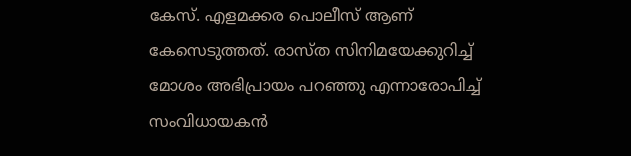കേസ്. എളമക്കര പൊലീസ് ആണ് കേസെടുത്തത്. രാസ്ത സിനിമയേക്കുറിച്ച് മോശം അഭിപ്രായം പറഞ്ഞു എന്നാരോപിച്ച് സംവിധായകന്‍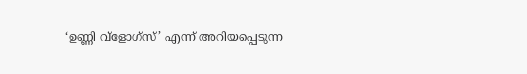‘ഉണ്ണി വ്‌ളോഗ്‌സ്’ എന്ന് അറിയപ്പെടുന്ന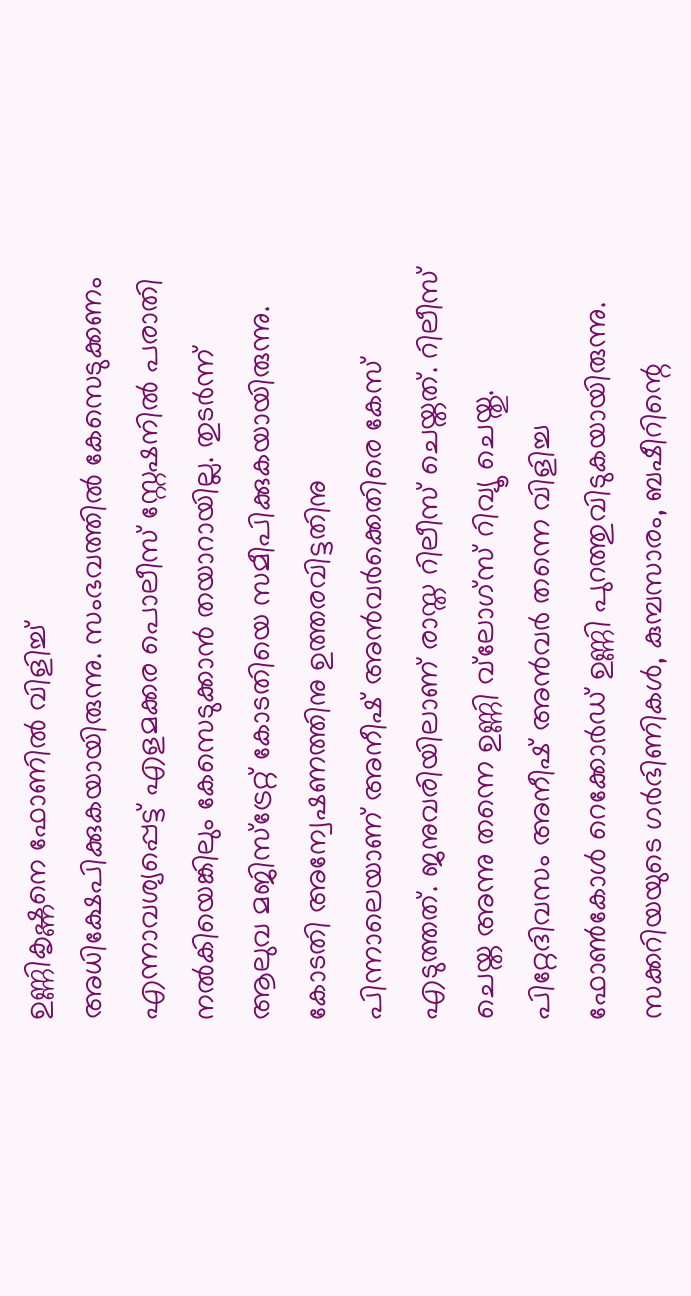ഉണ്ണികൃഷ്ണനെ ഫോണില്‍ വിളിച്ച് അധിക്ഷേപിക്കുകയായിരുന്നു. സംഭവത്തില്‍ കേസെടുക്കണം എന്നാവശ്യപ്പെട്ട് എളമക്കര പൊലീസ് സ്റ്റേഷനില്‍ പരാതി നല്‍കിയെങ്കിലും കേസെടുക്കാന്‍ തയാറായില്ല. തുടര്‍ന്ന് ആലുവ മജിസ്‌ട്രേറ്റ് കോടതിയെ സമീപിക്കുകയായിരുന്നു. കോടതി അന്വേഷണത്തിനു ഉത്തരവിട്ടതിനു പിന്നാലെയാണ് അനീഷ് അന്‍വര്‍ക്കെതിരെ കേസ് എടുത്തത്. ജനുവരിയിലാണ് രാസ്ത റിലീസ് ചെയ്തത്. റിലീസ് ചെയ്ത അന്നു തന്നെ ഉണ്ണി വ്‌ലോഗ്‌സ് റിവ്യൂ ചെയ്തു. പിറ്റേദിവസം അനീഷ് അന്‍വര്‍ തന്നെ വിളിച്ച ഫോണ്‍കോള്‍ റെക്കോര്‍ഡ് ഉണ്ണി പുറത്തുവിടുകയായിരുന്നു. സക്കറിയയുടെ ഗര്‍ഭിണികള്‍, കുമ്പസാരം, ബഷീറിന്റെ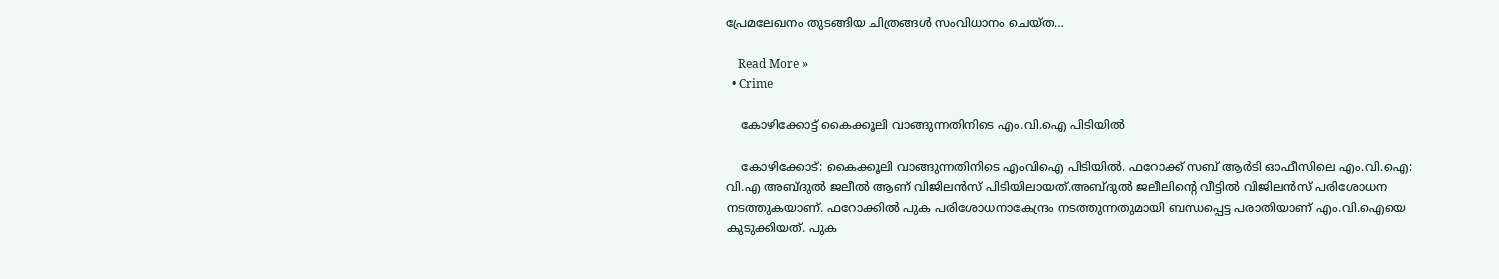പ്രേമലേഖനം തുടങ്ങിയ ചിത്രങ്ങള്‍ സംവിധാനം ചെയ്ത…

    Read More »
  • Crime

    കോഴിക്കോട്ട് കൈക്കൂലി വാങ്ങുന്നതിനിടെ എം.വി.ഐ പിടിയില്‍

    കോഴിക്കോട്: കൈക്കൂലി വാങ്ങുന്നതിനിടെ എംവിഐ പിടിയില്‍. ഫറോക്ക് സബ് ആര്‍ടി ഓഫീസിലെ എം.വി.ഐ: വി.എ അബ്ദുല്‍ ജലീല്‍ ആണ് വിജിലന്‍സ് പിടിയിലായത്.അബ്ദുല്‍ ജലീലിന്റെ വീട്ടില്‍ വിജിലന്‍സ് പരിശോധന നടത്തുകയാണ്. ഫറോക്കില്‍ പുക പരിശോധനാകേന്ദ്രം നടത്തുന്നതുമായി ബന്ധപ്പെട്ട പരാതിയാണ് എം.വി.ഐയെ കുടുക്കിയത്. പുക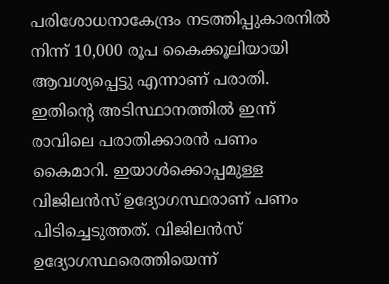പരിശോധനാകേന്ദ്രം നടത്തിപ്പുകാരനില്‍ നിന്ന് 10,000 രൂപ കൈക്കൂലിയായി ആവശ്യപ്പെട്ടു എന്നാണ് പരാതി. ഇതിന്റെ അടിസ്ഥാനത്തില്‍ ഇന്ന് രാവിലെ പരാതിക്കാരന്‍ പണം കൈമാറി. ഇയാള്‍ക്കൊപ്പമുള്ള വിജിലന്‍സ് ഉദ്യോഗസ്ഥരാണ് പണം പിടിച്ചെടുത്തത്. വിജിലന്‍സ് ഉദ്യോഗസ്ഥരെത്തിയെന്ന്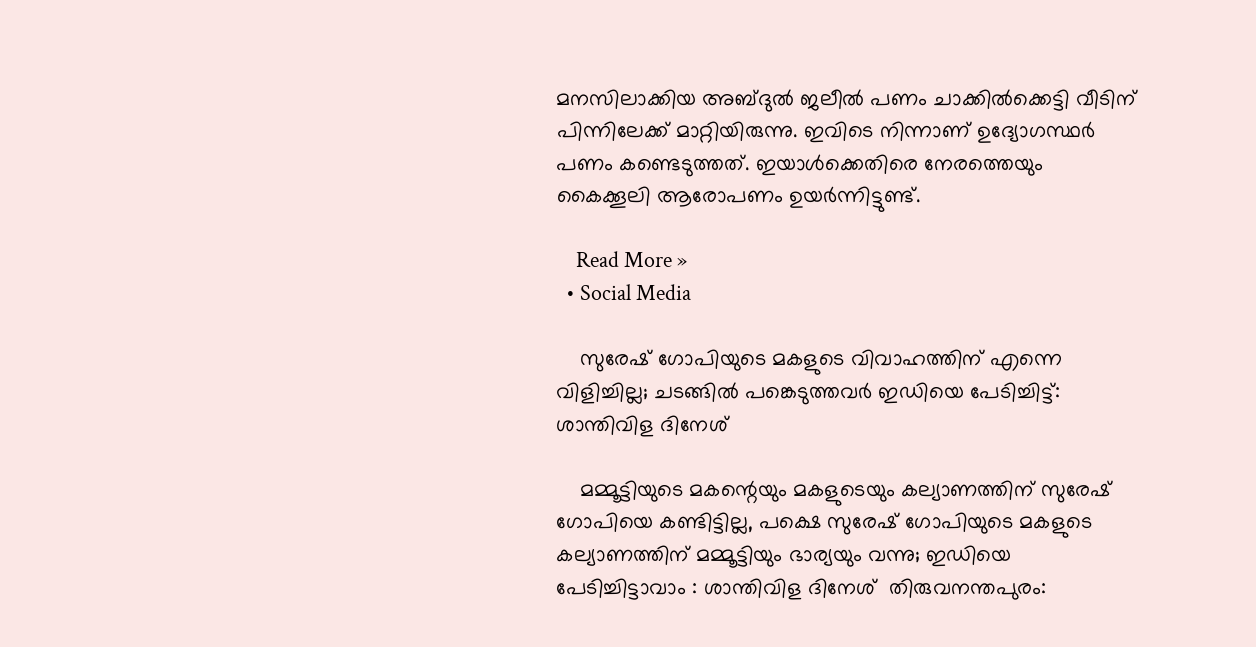മനസിലാക്കിയ അബ്ദുല്‍ ജലീല്‍ പണം ചാക്കില്‍ക്കെട്ടി വീടിന് പിന്നിലേക്ക് മാറ്റിയിരുന്നു. ഇവിടെ നിന്നാണ് ഉദ്യോഗസ്ഥര്‍ പണം കണ്ടെടുത്തത്. ഇയാള്‍ക്കെതിരെ നേരത്തെയും കൈക്കൂലി ആരോപണം ഉയര്‍ന്നിട്ടുണ്ട്.

    Read More »
  • Social Media

    സുരേഷ് ഗോപിയുടെ മകളുടെ വിവാഹത്തിന് എന്നെ വിളിച്ചില്ല; ചടങ്ങിൽ പങ്കെടുത്തവർ ഇഡിയെ പേടിച്ചിട്ട്: ശാന്തിവിള ദിനേശ്

    മമ്മൂട്ടിയുടെ മകന്റെയും മകളുടെയും കല്യാണത്തിന് സുരേഷ് ഗോപിയെ കണ്ടിട്ടില്ല, പക്ഷെ സുരേഷ് ഗോപിയുടെ മകളുടെ കല്യാണത്തിന് മമ്മൂട്ടിയും ഭാര്യയും വന്നു; ഇഡിയെ പേടിച്ചിട്ടാവാം : ശാന്തിവിള ദിനേശ്  തിരുവനന്തപുരം: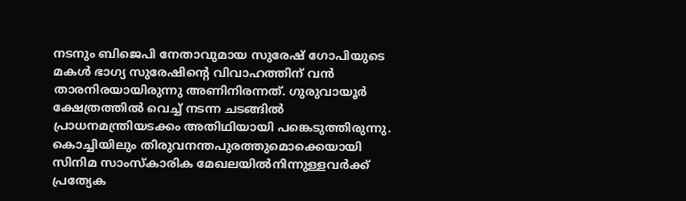നടനും ബിജെപി നേതാവുമായ സുരേഷ് ഗോപിയുടെ മകള്‍ ഭാഗ്യ സുരേഷിന്റെ വിവാഹത്തിന് വൻ താരനിരയായിരുന്നു അണിനിരന്നത്. ഗുരുവായൂർ ക്ഷേത്രത്തില്‍ വെച്ച്‌ നടന്ന ചടങ്ങില്‍ പ്രാധനമന്ത്രിയടക്കം അതിഥിയായി പങ്കെടുത്തിരുന്നു. കൊച്ചിയിലും തിരുവനന്തപുരത്തുമൊക്കെയായി സിനിമ സാംസ്കാരിക മേഖലയില്‍നിന്നുള്ളവർക്ക് പ്രത്യേക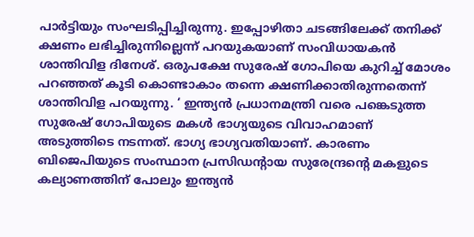പാർട്ടിയും സംഘടിപ്പിച്ചിരുന്നു. ഇപ്പോഴിതാ ചടങ്ങിലേക്ക് തനിക്ക് ക്ഷണം ലഭിച്ചിരുന്നില്ലെന്ന് പറയുകയാണ് സംവിധായകൻ ശാന്തിവിള ദിനേശ്. ഒരുപക്ഷേ സുരേഷ് ഗോപിയെ കുറിച്ച്‌ മോശം പറഞ്ഞത് കൂടി കൊണ്ടാകാം തന്നെ ക്ഷണിക്കാതിരുന്നതെന്ന് ശാന്തിവിള പറയുന്നു. ‘ ഇന്ത്യൻ പ്രധാനമന്ത്രി വരെ പങ്കെടുത്ത സുരേഷ് ഗോപിയുടെ മകള്‍ ഭാഗ്യയുടെ വിവാഹമാണ് അടുത്തിടെ നടന്നത്. ഭാഗ്യ ഭാഗ്യവതിയാണ്. കാരണം ബിജെപിയുടെ സംസ്ഥാന പ്രസിഡന്റായ സുരേന്ദ്രന്റെ മകളുടെ കല്യാണത്തിന് പോലും ഇന്ത്യൻ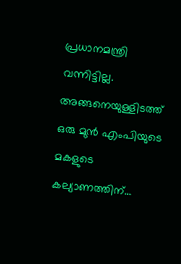പ്രധാനമന്ത്രി വന്നിട്ടില്ല. അങ്ങനെയുള്ളിടത്ത് ഒരു മുൻ എംപിയുടെ മകളുടെ കല്യാണത്തിന്…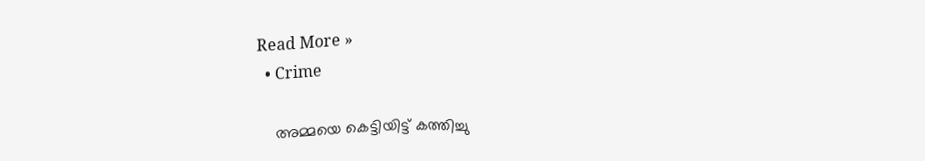Read More »
  • Crime

    അമ്മയെ കെട്ടിയിട്ട് കത്തിച്ചു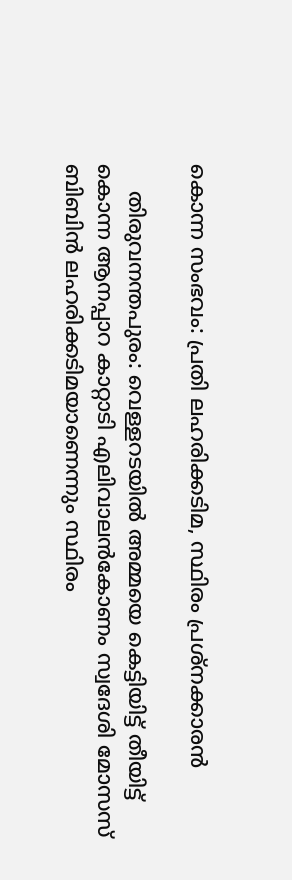കൊന്ന സംഭവം: പ്രതി ലഹരിക്കടിമ, സ്ഥിരം പ്രശ്നക്കാരന്‍

    തിരുവനന്തപുരം: വെള്ളറടയില്‍ അമ്മയെ കെട്ടിയിട്ട് തീയിട്ട് കൊന്ന ആനപ്പാറ കാറ്റാടി എലിവാലന്‍കോണം സ്വദേശി മോസസ് ബിബിന്‍ ലഹരിക്കടിമയാണെന്നും സ്ഥിരം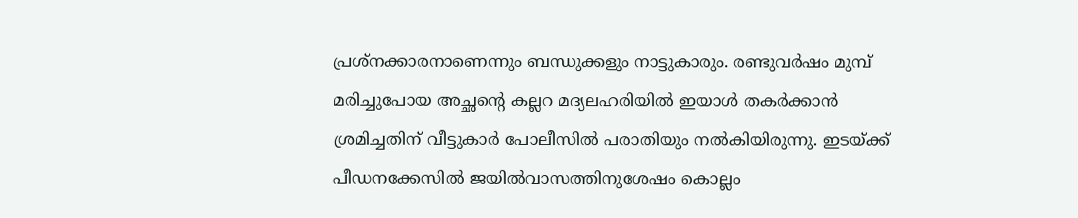പ്രശ്‌നക്കാരനാണെന്നും ബന്ധുക്കളും നാട്ടുകാരും. രണ്ടുവര്‍ഷം മുമ്പ് മരിച്ചുപോയ അച്ഛന്റെ കല്ലറ മദ്യലഹരിയില്‍ ഇയാള്‍ തകര്‍ക്കാന്‍ ശ്രമിച്ചതിന് വീട്ടുകാര്‍ പോലീസില്‍ പരാതിയും നല്‍കിയിരുന്നു. ഇടയ്ക്ക് പീഡനക്കേസില്‍ ജയില്‍വാസത്തിനുശേഷം കൊല്ലം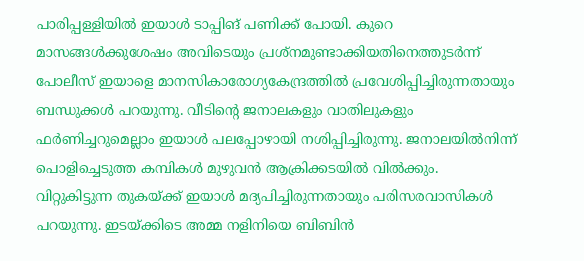പാരിപ്പള്ളിയില്‍ ഇയാള്‍ ടാപ്പിങ് പണിക്ക് പോയി. കുറെ മാസങ്ങള്‍ക്കുശേഷം അവിടെയും പ്രശ്‌നമുണ്ടാക്കിയതിനെത്തുടര്‍ന്ന് പോലീസ് ഇയാളെ മാനസികാരോഗ്യകേന്ദ്രത്തില്‍ പ്രവേശിപ്പിച്ചിരുന്നതായും ബന്ധുക്കള്‍ പറയുന്നു. വീടിന്റെ ജനാലകളും വാതിലുകളും ഫര്‍ണിച്ചറുമെല്ലാം ഇയാള്‍ പലപ്പോഴായി നശിപ്പിച്ചിരുന്നു. ജനാലയില്‍നിന്ന് പൊളിച്ചെടുത്ത കമ്പികള്‍ മുഴുവന്‍ ആക്രിക്കടയില്‍ വില്‍ക്കും. വിറ്റുകിട്ടുന്ന തുകയ്ക്ക് ഇയാള്‍ മദ്യപിച്ചിരുന്നതായും പരിസരവാസികള്‍ പറയുന്നു. ഇടയ്ക്കിടെ അമ്മ നളിനിയെ ബിബിന്‍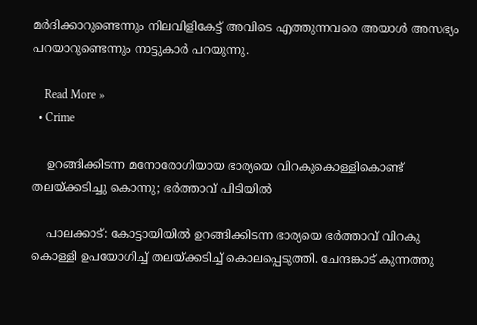മര്‍ദിക്കാറുണ്ടെന്നും നിലവിളികേട്ട് അവിടെ എത്തുന്നവരെ അയാള്‍ അസഭ്യം പറയാറുണ്ടെന്നും നാട്ടുകാര്‍ പറയുന്നു.

    Read More »
  • Crime

    ഉറങ്ങിക്കിടന്ന മനോരോഗിയായ ഭാര്യയെ വിറകുകൊള്ളികൊണ്ട് തലയ്ക്കടിച്ചു കൊന്നു; ഭര്‍ത്താവ് പിടിയില്‍

    പാലക്കാട്: കോട്ടായിയില്‍ ഉറങ്ങിക്കിടന്ന ഭാര്യയെ ഭര്‍ത്താവ് വിറകു കൊള്ളി ഉപയോഗിച്ച് തലയ്ക്കടിച്ച് കൊലപ്പെടുത്തി. ചേന്ദങ്കാട് കുന്നത്തു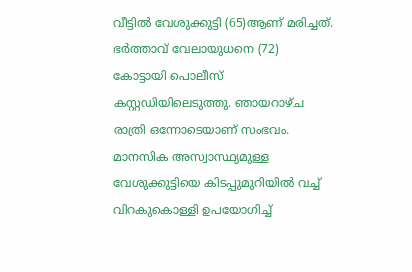വീട്ടില്‍ വേശുക്കുട്ടി (65)ആണ് മരിച്ചത്. ഭര്‍ത്താവ് വേലായുധനെ (72) കോട്ടായി പൊലീസ് കസ്റ്റഡിയിലെടുത്തു. ഞായറാഴ്ച രാത്രി ഒന്നോടെയാണ് സംഭവം. മാനസിക അസ്വാസ്ഥ്യമുള്ള വേശുക്കുട്ടിയെ കിടപ്പുമുറിയില്‍ വച്ച് വിറകുകൊള്ളി ഉപയോഗിച്ച്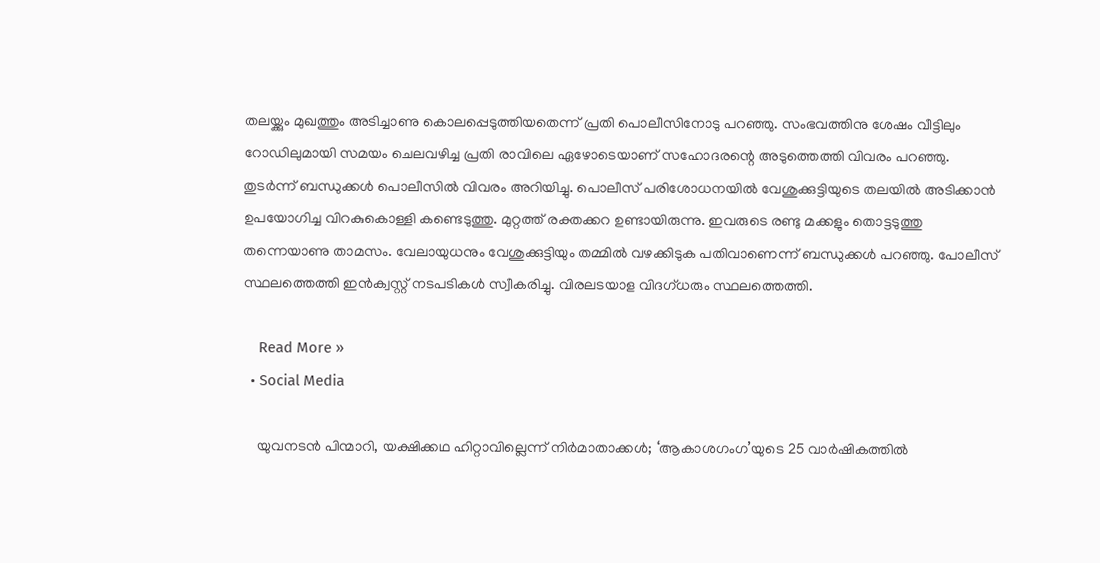തലയ്ക്കും മുഖത്തും അടിച്ചാണു കൊലപ്പെടുത്തിയതെന്ന് പ്രതി പൊലീസിനോടു പറഞ്ഞു. സംഭവത്തിനു ശേഷം വീട്ടിലും റോഡിലുമായി സമയം ചെലവഴിച്ച പ്രതി രാവിലെ ഏഴോടെയാണ് സഹോദരന്റെ അടുത്തെത്തി വിവരം പറഞ്ഞു. തുടര്‍ന്ന് ബന്ധുക്കള്‍ പൊലീസില്‍ വിവരം അറിയിച്ചു. പൊലീസ് പരിശോധനയില്‍ വേശുക്കുട്ടിയുടെ തലയില്‍ അടിക്കാന്‍ ഉപയോഗിച്ച വിറകുകൊള്ളി കണ്ടെടുത്തു. മുറ്റത്ത് രക്തക്കറ ഉണ്ടായിരുന്നു. ഇവരുടെ രണ്ടു മക്കളും തൊട്ടടുത്തു തന്നെയാണു താമസം. വേലായുധനും വേശുക്കുട്ടിയും തമ്മില്‍ വഴക്കിടുക പതിവാണെന്ന് ബന്ധുക്കള്‍ പറഞ്ഞു. പോലീസ് സ്ഥലത്തെത്തി ഇന്‍ക്വസ്റ്റ് നടപടികള്‍ സ്വീകരിച്ചു. വിരലടയാള വിദഗ്ധരും സ്ഥലത്തെത്തി.

    Read More »
  • Social Media

    യുവനടന്‍ പിന്മാറി, യക്ഷിക്കഥ ഹിറ്റാവില്ലെന്ന് നിര്‍മാതാക്കള്‍; ‘ആകാശഗംഗ’യുടെ 25 വാര്‍ഷികത്തില്‍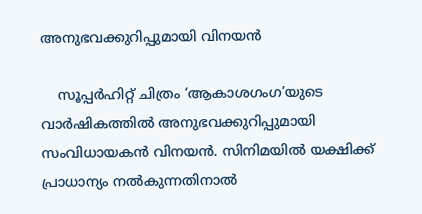അനുഭവക്കുറിപ്പുമായി വിനയന്‍

    സൂപ്പര്‍ഹിറ്റ് ചിത്രം ‘ആകാശഗംഗ’യുടെ വാര്‍ഷികത്തില്‍ അനുഭവക്കുറിപ്പുമായി സംവിധായകന്‍ വിനയന്‍. സിനിമയില്‍ യക്ഷിക്ക് പ്രാധാന്യം നല്‍കുന്നതിനാല്‍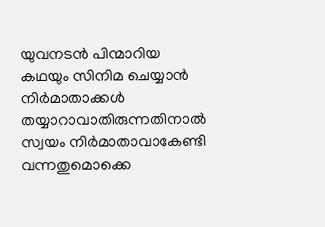യുവനടന്‍ പിന്മാറിയ കഥയും സിനിമ ചെയ്യാന്‍ നിര്‍മാതാക്കള്‍ തയ്യാറാവാതിരുന്നതിനാല്‍ സ്വയം നിര്‍മാതാവാകേണ്ടി വന്നതുമൊക്കെ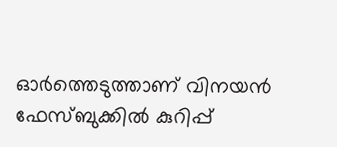ഓര്‍ത്തെടുത്താണ് വിനയന്‍ ഫേസ്ബുക്കില്‍ കുറിപ്പ്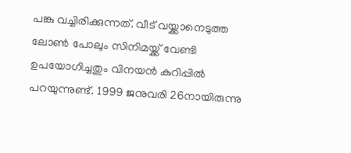പങ്കു വച്ചിരിക്കുന്നത്. വീട് വയ്ക്കാനെടുത്ത ലോണ്‍ പോലും സിനിമയ്ക്ക് വേണ്ടി ഉപയോഗിച്ചതും വിനയന്‍ കുറിപ്പില്‍ പറയുന്നുണ്ട്. 1999 ജനുവരി 26നായിരുന്നു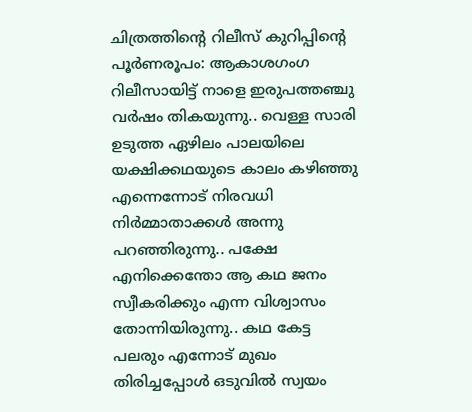ചിത്രത്തിന്റെ റിലീസ് കുറിപ്പിന്റെ പൂര്‍ണരൂപം: ആകാശഗംഗ റിലീസായിട്ട് നാളെ ഇരുപത്തഞ്ചു വര്‍ഷം തികയുന്നു.. വെള്ള സാരി ഉടുത്ത ഏഴിലം പാലയിലെ യക്ഷിക്കഥയുടെ കാലം കഴിഞ്ഞു എന്നെന്നോട് നിരവധി നിര്‍മ്മാതാക്കള്‍ അന്നു പറഞ്ഞിരുന്നു.. പക്ഷേ എനിക്കെന്തോ ആ കഥ ജനം സ്വീകരിക്കും എന്ന വിശ്വാസം തോന്നിയിരുന്നു.. കഥ കേട്ട പലരും എന്നോട് മുഖം തിരിച്ചപ്പോള്‍ ഒടുവില്‍ സ്വയം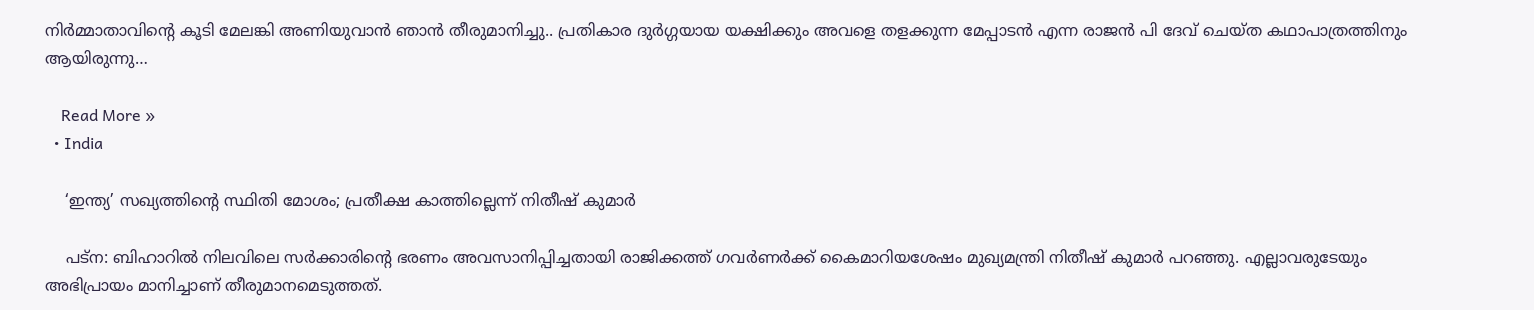നിര്‍മ്മാതാവിന്റെ കൂടി മേലങ്കി അണിയുവാന്‍ ഞാന്‍ തീരുമാനിച്ചു.. പ്രതികാര ദുര്‍ഗ്ഗയായ യക്ഷിക്കും അവളെ തളക്കുന്ന മേപ്പാടന്‍ എന്ന രാജന്‍ പി ദേവ് ചെയ്ത കഥാപാത്രത്തിനും ആയിരുന്നു…

    Read More »
  • India

    ‘ഇന്ത്യ’ സഖ്യത്തിന്റെ സ്ഥിതി മോശം; പ്രതീക്ഷ കാത്തില്ലെന്ന് നിതീഷ് കുമാര്‍

    പട്ന: ബിഹാറില്‍ നിലവിലെ സര്‍ക്കാരിന്റെ ഭരണം അവസാനിപ്പിച്ചതായി രാജിക്കത്ത് ഗവര്‍ണര്‍ക്ക് കൈമാറിയശേഷം മുഖ്യമന്ത്രി നിതീഷ് കുമാര്‍ പറഞ്ഞു. എല്ലാവരുടേയും അഭിപ്രായം മാനിച്ചാണ് തീരുമാനമെടുത്തത്.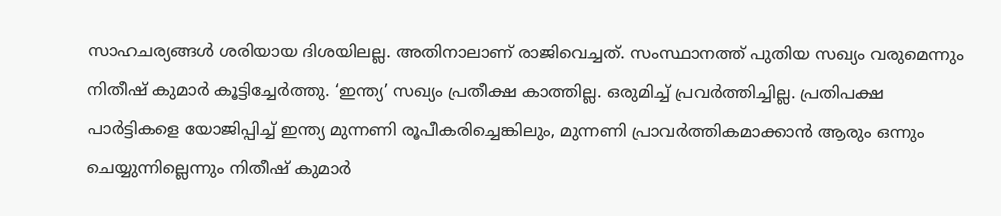സാഹചര്യങ്ങള്‍ ശരിയായ ദിശയിലല്ല. അതിനാലാണ് രാജിവെച്ചത്. സംസ്ഥാനത്ത് പുതിയ സഖ്യം വരുമെന്നും നിതീഷ് കുമാര്‍ കൂട്ടിച്ചേര്‍ത്തു. ‘ഇന്ത്യ’ സഖ്യം പ്രതീക്ഷ കാത്തില്ല. ഒരുമിച്ച് പ്രവര്‍ത്തിച്ചില്ല. പ്രതിപക്ഷ പാര്‍ട്ടികളെ യോജിപ്പിച്ച് ഇന്ത്യ മുന്നണി രൂപീകരിച്ചെങ്കിലും, മുന്നണി പ്രാവര്‍ത്തികമാക്കാന്‍ ആരും ഒന്നും ചെയ്യുന്നില്ലെന്നും നിതീഷ് കുമാര്‍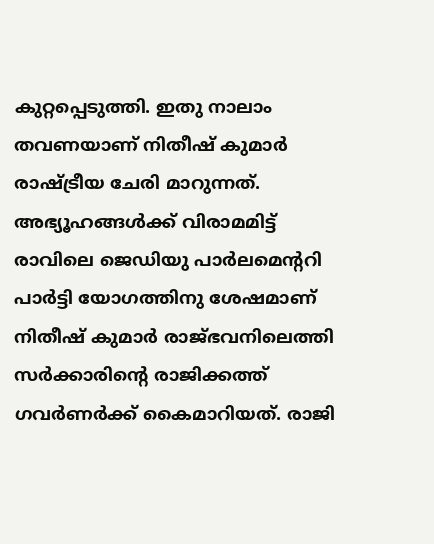കുറ്റപ്പെടുത്തി. ഇതു നാലാം തവണയാണ് നിതീഷ് കുമാര്‍ രാഷ്ട്രീയ ചേരി മാറുന്നത്. അഭ്യൂഹങ്ങള്‍ക്ക് വിരാമമിട്ട് രാവിലെ ജെഡിയു പാര്‍ലമെന്ററി പാര്‍ട്ടി യോഗത്തിനു ശേഷമാണ് നിതീഷ് കുമാര്‍ രാജ്ഭവനിലെത്തി സര്‍ക്കാരിന്റെ രാജിക്കത്ത് ഗവര്‍ണര്‍ക്ക് കൈമാറിയത്. രാജി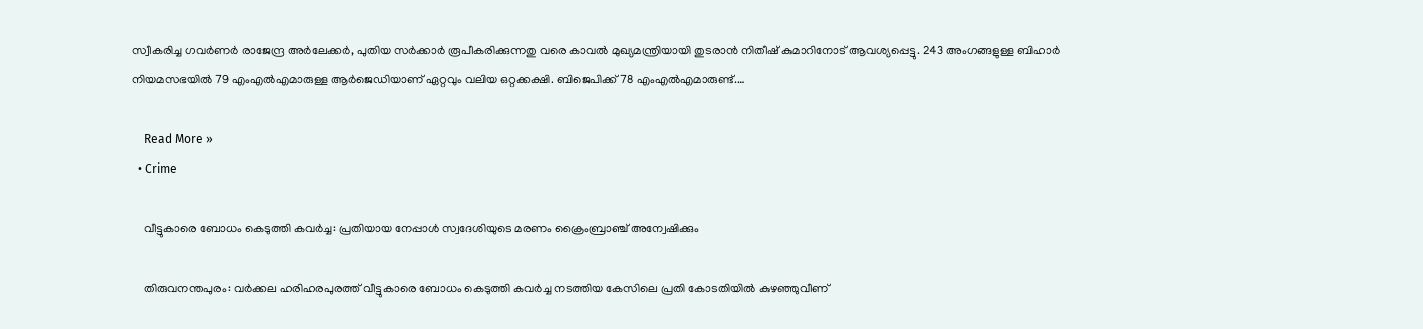സ്വീകരിച്ച ഗവര്‍ണര്‍ രാജേന്ദ്ര അര്‍ലേക്കര്‍, പുതിയ സര്‍ക്കാര്‍ രൂപീകരിക്കുന്നതു വരെ കാവല്‍ മുഖ്യമന്ത്രിയായി തുടരാന്‍ നിതീഷ് കുമാറിനോട് ആവശ്യപ്പെട്ടു. 243 അംഗങ്ങളുള്ള ബിഹാര്‍ നിയമസഭയില്‍ 79 എംഎല്‍എമാരുള്ള ആര്‍ജെഡിയാണ് ഏറ്റവും വലിയ ഒറ്റക്കക്ഷി. ബിജെപിക്ക് 78 എംഎല്‍എമാരുണ്ട്.…

    Read More »
  • Crime

    വീട്ടുകാരെ ബോധം കെടുത്തി കവര്‍ച്ച: പ്രതിയായ നേപ്പാള്‍ സ്വദേശിയുടെ മരണം ക്രൈംബ്രാഞ്ച് അന്വേഷിക്കും

    തിരുവനന്തപുരം: വര്‍ക്കല ഹരിഹരപുരത്ത് വീട്ടുകാരെ ബോധം കെടുത്തി കവര്‍ച്ച നടത്തിയ കേസിലെ പ്രതി കോടതിയില്‍ കുഴഞ്ഞുവീണ്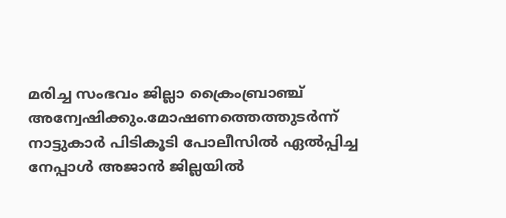മരിച്ച സംഭവം ജില്ലാ ക്രൈംബ്രാഞ്ച് അന്വേഷിക്കും.മോഷണത്തെത്തുടര്‍ന്ന് നാട്ടുകാര്‍ പിടികൂടി പോലീസില്‍ ഏല്‍പ്പിച്ച നേപ്പാള്‍ അജാന്‍ ജില്ലയില്‍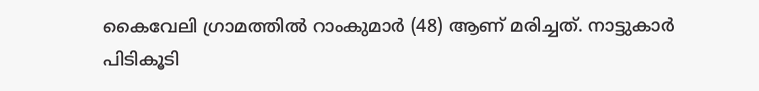കൈവേലി ഗ്രാമത്തില്‍ റാംകുമാര്‍ (48) ആണ് മരിച്ചത്. നാട്ടുകാര്‍ പിടികൂടി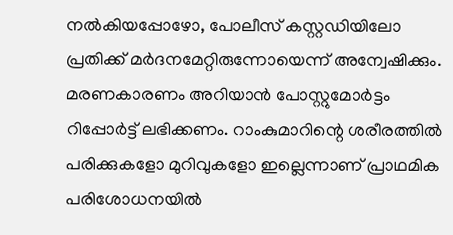നല്‍കിയപ്പോഴോ, പോലീസ് കസ്റ്റഡിയിലോ പ്രതിക്ക് മര്‍ദനമേറ്റിരുന്നോയെന്ന് അന്വേഷിക്കും. മരണകാരണം അറിയാന്‍ പോസ്റ്റുമോര്‍ട്ടം റിപ്പോര്‍ട്ട് ലഭിക്കണം. റാംകുമാറിന്റെ ശരീരത്തില്‍ പരിക്കുകളോ മുറിവുകളോ ഇല്ലെന്നാണ് പ്രാഥമിക പരിശോധനയില്‍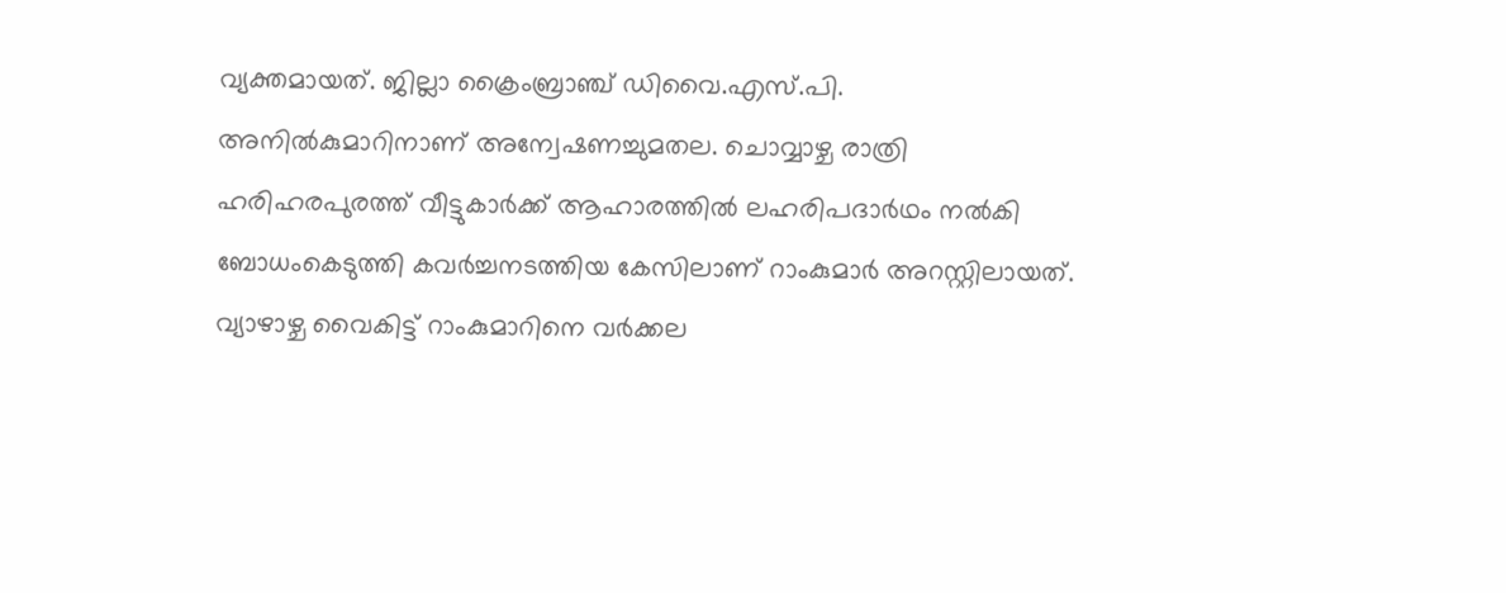വ്യക്തമായത്. ജില്ലാ ക്രൈംബ്രാഞ്ച് ഡിവൈ.എസ്.പി. അനില്‍കുമാറിനാണ് അന്വേഷണച്ചുമതല. ചൊവ്വാഴ്ച രാത്രി ഹരിഹരപുരത്ത് വീട്ടുകാര്‍ക്ക് ആഹാരത്തില്‍ ലഹരിപദാര്‍ഥം നല്‍കി ബോധംകെടുത്തി കവര്‍ച്ചനടത്തിയ കേസിലാണ് റാംകുമാര്‍ അറസ്റ്റിലായത്. വ്യാഴാഴ്ച വൈകിട്ട് റാംകുമാറിനെ വര്‍ക്കല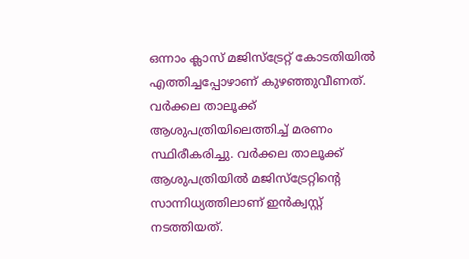ഒന്നാം ക്ലാസ് മജിസ്ട്രേറ്റ് കോടതിയില്‍ എത്തിച്ചപ്പോഴാണ് കുഴഞ്ഞുവീണത്. വര്‍ക്കല താലൂക്ക് ആശുപത്രിയിലെത്തിച്ച് മരണം സ്ഥിരീകരിച്ചു. വര്‍ക്കല താലൂക്ക് ആശുപത്രിയില്‍ മജിസ്ട്രേറ്റിന്റെ സാന്നിധ്യത്തിലാണ് ഇന്‍ക്വസ്റ്റ് നടത്തിയത്.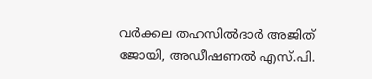വര്‍ക്കല തഹസില്‍ദാര്‍ അജിത് ജോയി, അഡീഷണല്‍ എസ്.പി.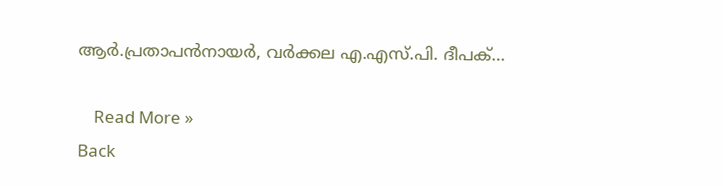ആര്‍.പ്രതാപന്‍നായര്‍, വര്‍ക്കല എ.എസ്.പി. ദീപക്…

    Read More »
Back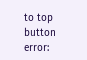to top button
error: